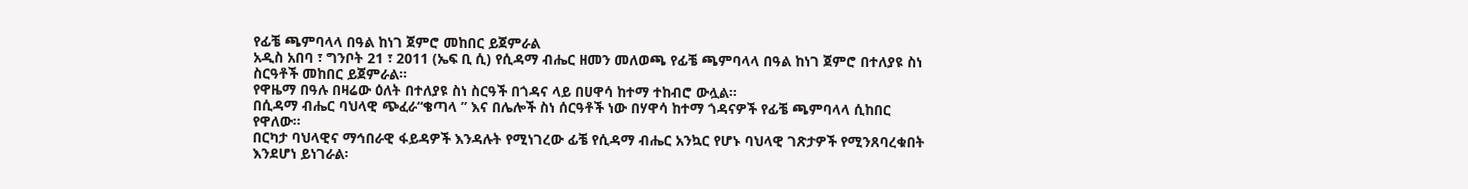የፊቼ ጫምባላላ በዓል ከነገ ጀምሮ መከበር ይጀምራል
አዲስ አበባ ፣ ግንቦት 21 ፣ 2011 (ኤፍ ቢ ሲ) የሲዳማ ብሔር ዘመን መለወጫ የፊቼ ጫምባላላ በዓል ከነገ ጀምሮ በተለያዩ ስነ ስርዓቶች መከበር ይጀምራል፡፡
የዋዜማ በዓሉ በዛሬው ዕለት በተለያዩ ስነ ስርዓች በጎዳና ላይ በሀዋሳ ከተማ ተከብሮ ውሏል፡፡
በሲዳማ ብሔር ባህላዊ ጭፈራ“ቄጣላ ” እና በሌሎች ስነ ሰርዓቶች ነው በሃዋሳ ከተማ ጎዳናዎች የፊቼ ጫምባላላ ሲከበር የዋለው፡፡
በርካታ ባህላዊና ማኅበራዊ ፋይዳዎች እንዳሉት የሚነገረው ፊቼ የሲዳማ ብሔር አንኳር የሆኑ ባህላዊ ገጽታዎች የሚንጸባረቁበት እንደሆነ ይነገራል፡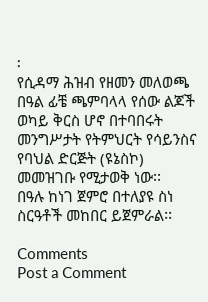፡
የሲዳማ ሕዝብ የዘመን መለወጫ በዓል ፊቼ ጫምባላላ የሰው ልጆች ወካይ ቅርስ ሆኖ በተባበሩት መንግሥታት የትምህርት የሳይንስና የባህል ድርጅት (ዩኔስኮ) መመዝገቡ የሚታወቅ ነው፡፡
በዓሉ ከነገ ጀምሮ በተለያዩ ስነ ስርዓቶች መከበር ይጀምራል፡፡

Comments
Post a Comment